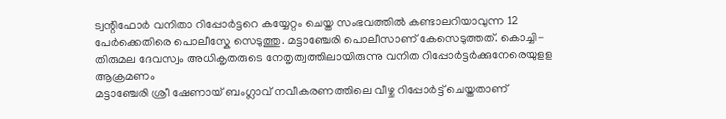ട്വന്റിഫോർ വനിതാ റിപ്പോർട്ടറെ കയ്യേറ്റം ചെയ്ത സംഭവത്തിൽ കണ്ടാലറിയാവുന്ന 12 പേർക്കെതിരെ പൊലീസ്കേ സെടുത്തു. മട്ടാഞ്ചേരി പൊലീസാണ് കേസെടുത്തത്. കൊച്ചി-തിരുമല ദേവസ്വം അധികൃതരുടെ നേതൃത്വത്തിലായിരുന്നു വനിത റിപ്പോർട്ടർക്കുനേരെയുളള ആക്രമണം
മട്ടാഞ്ചേരി ശ്രീ ഷേണായ് ബംഗ്ലാവ് നവീകരണത്തിലെ വീഴ്ച റിപ്പോർട്ട് ചെയ്തതാണ്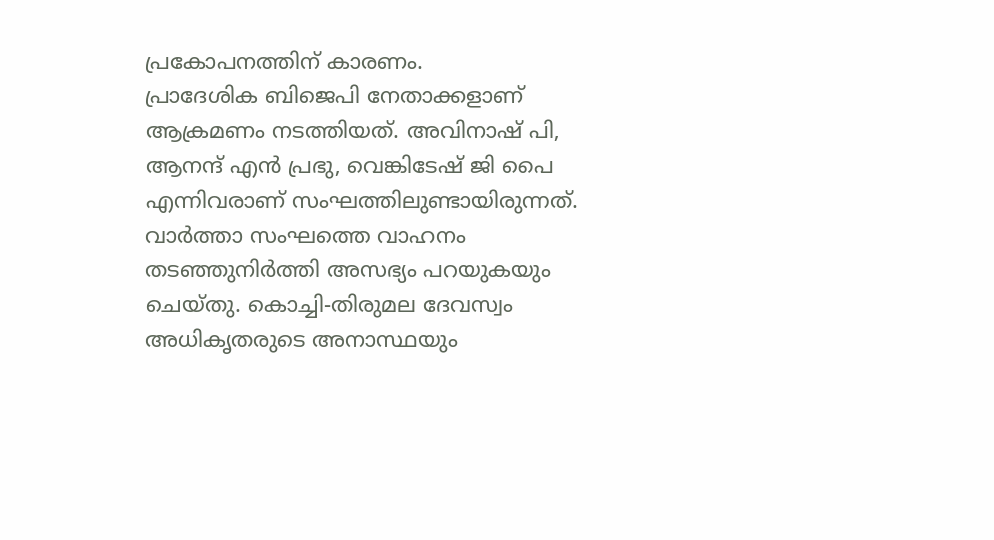പ്രകോപനത്തിന് കാരണം.
പ്രാദേശിക ബിജെപി നേതാക്കളാണ് ആക്രമണം നടത്തിയത്. അവിനാഷ് പി, ആനന്ദ് എൻ പ്രഭു, വെങ്കിടേഷ് ജി പൈ എന്നിവരാണ് സംഘത്തിലുണ്ടായിരുന്നത്. വാർത്താ സംഘത്തെ വാഹനം തടഞ്ഞുനിർത്തി അസഭ്യം പറയുകയും ചെയ്തു. കൊച്ചി-തിരുമല ദേവസ്വം അധികൃതരുടെ അനാസ്ഥയും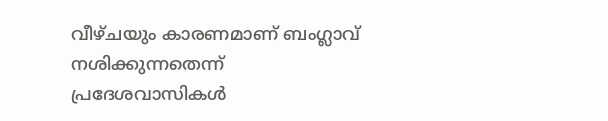വീഴ്ചയും കാരണമാണ് ബംഗ്ലാവ് നശിക്കുന്നതെന്ന് പ്രദേശവാസികൾ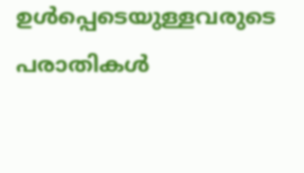ഉൾപ്പെടെയുള്ളവരുടെ പരാതികൾ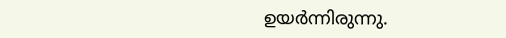ഉയർന്നിരുന്നു.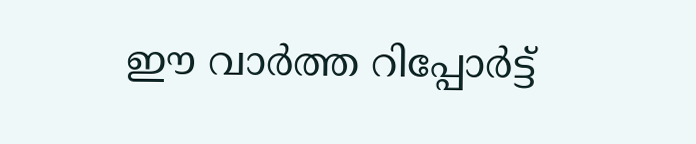ഈ വാർത്ത റിപ്പോർട്ട്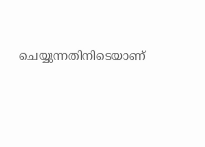ചെയ്യുന്നതിനിടെയാണ്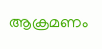ആക്രമണം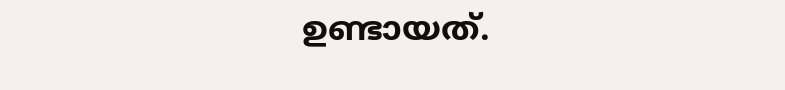ഉണ്ടായത്.